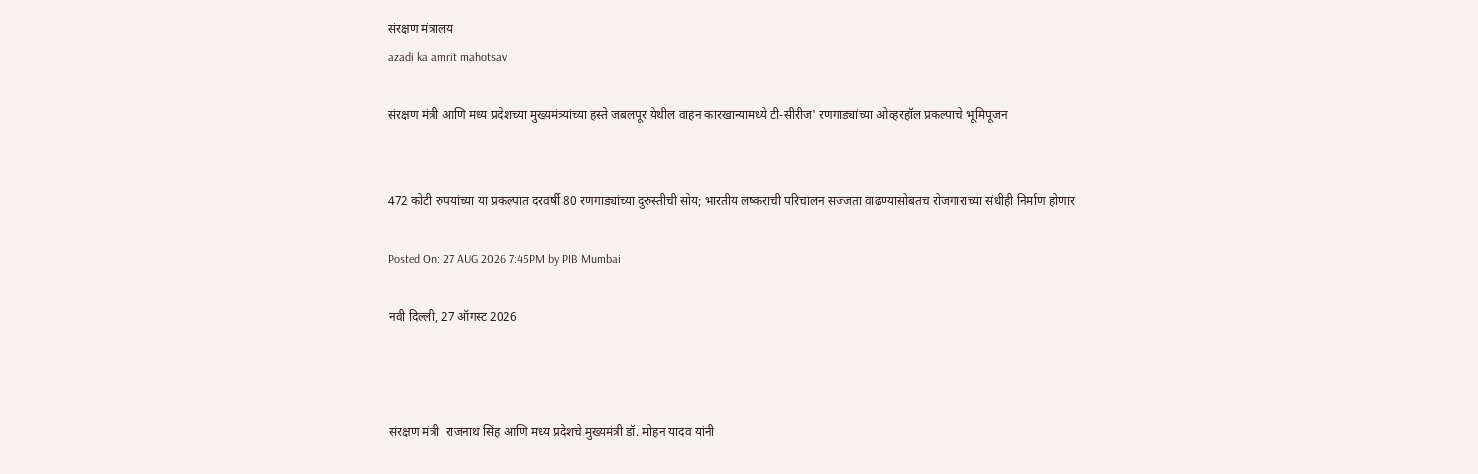संरक्षण मंत्रालय
azadi ka amrit mahotsav

संरक्षण मंत्री आणि मध्य प्रदेशच्या मुख्यमंत्र्यांच्या हस्ते जबलपूर येथील वाहन कारखान्यामध्ये टी-सीरीज' रणगाड्यांच्या ओव्हरहॉल प्रकल्पाचे भूमिपूजन


472 कोटी रुपयांच्या या प्रकल्पात दरवर्षी 80 रणगाड्यांच्या दुरुस्तीची सोय; भारतीय लष्कराची परिचालन सज्जता वाढण्यासोबतच रोजगाराच्या संधीही निर्माण होणार

Posted On: 27 AUG 2026 7:45PM by PIB Mumbai

नवी दिल्‍ली, 27 ऑगस्‍ट 2026



संरक्षण मंत्री  राजनाथ सिंह आणि मध्य प्रदेशचे मुख्यमंत्री डॉ. मोहन यादव यांनी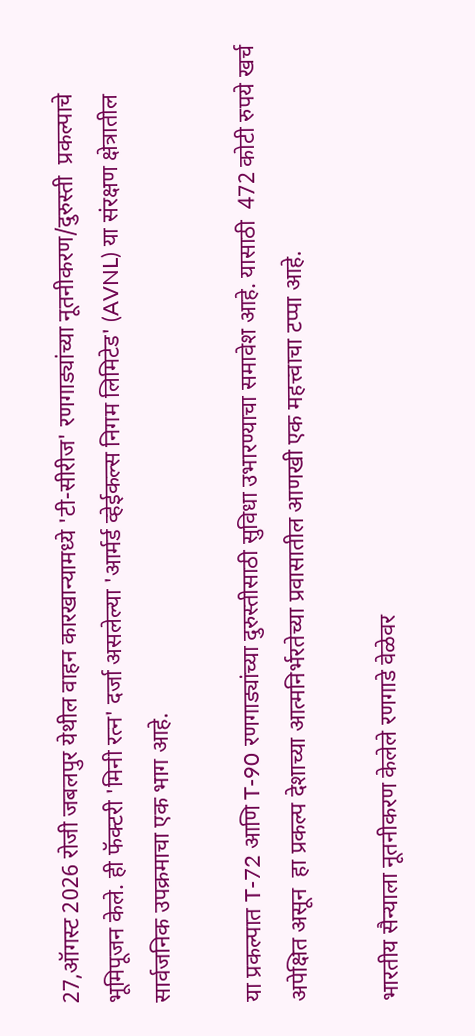27,ऑगस्ट 2026 रोजी जबलपुर येथील वाहन कारखान्यामध्ये 'टी-सीरीज' रणगाड्यांच्या नूतनीकरण/दुरुस्ती  प्रकल्पाचे भूमिपूजन केले. ही फॅक्टरी 'मिनी रत्न' दर्जा असलेल्या 'आर्मर्ड व्हेईकल्स निगम लिमिटेड' (AVNL) या संरक्षण क्षेत्रातील सार्वजनिक उपक्रमाचा एक भाग आहे.

या प्रकल्पात T-72 आणि T-90 रणगाड्यांच्या दुरुस्तीसाठी सुविधा उभारण्याचा समावेश आहे. यासाठी  472 कोटी रुपये खर्च अपेक्षित असून  हा प्रकल्प देशाच्या आत्मनिर्भरतेच्या प्रवासातील आणखी एक महत्त्वाचा टप्पा आहे.

भारतीय सैन्याला नूतनीकरण केलेले रणगाडे वेळेवर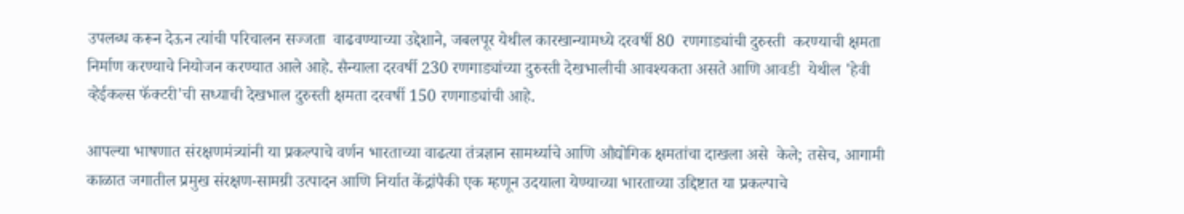उपलब्ध करून देऊन त्यांची परिचालन सज्जता  वाढवण्याच्या उद्देशाने, जबलपूर येथील कारखान्यामध्ये दरवर्षी 80  रणगाड्यांची दुरुस्ती  करण्याची क्षमता निर्माण करण्याचे नियोजन करण्यात आले आहे. सैन्याला दरवर्षी 230 रणगाड्यांच्या दुरुस्ती देखभालीची आवश्यकता असते आणि आवडी  येथील 'हेवी व्हेईकल्स फॅक्टरी'ची सध्याची देखभाल दुरुस्ती क्षमता दरवर्षी 150 रणगाड्यांची आहे.

आपल्या भाषणात संरक्षणमंत्र्यांनी या प्रकल्पाचे वर्णन भारताच्या वाढत्या तंत्रज्ञान सामर्थ्याचे आणि औद्योगिक क्षमतांचा दाखला असे  केले; तसेच, आगामी काळात जगातील प्रमुख संरक्षण-सामग्री उत्पादन आणि निर्यात केंद्रांपैकी एक म्हणून उदयाला येण्याच्या भारताच्या उद्दिष्टात या प्रकल्पाचे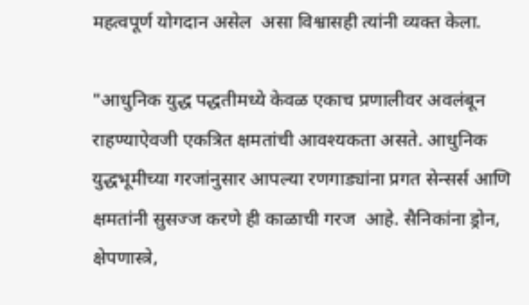महत्वपूर्ण योगदान असेल  असा विश्वासही त्यांनी व्यक्त केला.

"आधुनिक युद्ध पद्धतीमध्ये केवळ एकाच प्रणालीवर अवलंबून राहण्याऐवजी एकत्रित क्षमतांची आवश्यकता असते. आधुनिक युद्धभूमीच्या गरजांनुसार आपल्या रणगाड्यांना प्रगत सेन्सर्स आणि क्षमतांनी सुसज्ज करणे ही काळाची गरज  आहे. सैनिकांना ड्रोन, क्षेपणास्त्रे,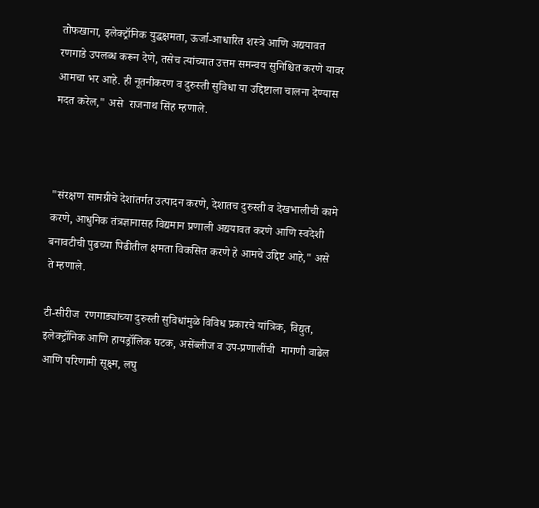तोफखाना, इलेक्ट्रॉनिक युद्धक्षमता, ऊर्जा-आधारित शस्त्रे आणि अद्ययावत रणगाडे उपलब्ध करून देणे, तसेच त्यांच्यात उत्तम समन्वय सुनिश्चित करणे यावर आमचा भर आहे. ही नूतनीकरण व दुरुस्ती सुविधा या उद्दिष्टाला चालना देण्यास मदत करेल," असे  राजनाथ सिंह म्हणाले.



"संरक्षण सामग्रीचे देशांतर्गत उत्पादन करणे, देशातच दुरुस्ती व देखभालीची कामे करणे, आधुनिक तंत्रज्ञानासह विद्यमान प्रणाली अद्ययावत करणे आणि स्वदेशी बनावटीची पुढच्या पिढीतील क्षमता विकसित करणे हे आमचे उद्दिष्ट आहे," असे ते म्हणाले.

टी-सीरीज  रणगाड्यांच्या दुरुस्ती सुविधांमुळे विविध प्रकारचे यांत्रिक, विद्युत, इलेक्ट्रॉनिक आणि हायड्रॉलिक घटक, असेंब्लीज व उप-प्रणालींची  मागणी वाढेल आणि परिणामी सूक्ष्म, लघु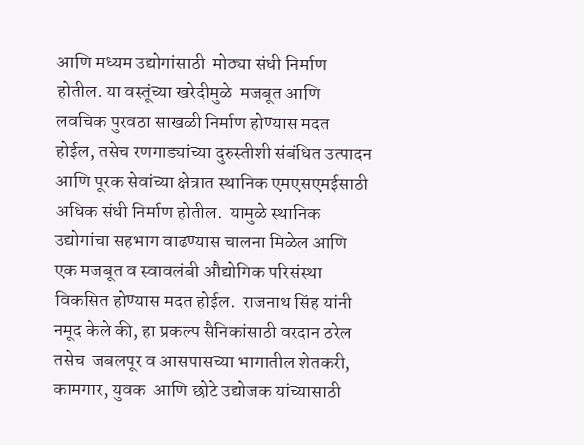आणि मध्यम उद्योगांसाठी  मोठ्या संधी निर्माण होतील. या वस्तूंच्या खरेदीमुळे  मजबूत आणि लवचिक पुरवठा साखळी निर्माण होण्यास मदत होईल, तसेच रणगाड्यांच्या दुरुस्तीशी संबंधित उत्पादन आणि पूरक सेवांच्या क्षेत्रात स्थानिक एमएसएमईसाठी अधिक संधी निर्माण होतील.  यामुळे स्थानिक उद्योगांचा सहभाग वाढण्यास चालना मिळेल आणि एक मजबूत व स्वावलंबी औद्योगिक परिसंस्था विकसित होण्यास मदत होईल.  राजनाथ सिंह यांनी नमूद केले की, हा प्रकल्प सैनिकांसाठी वरदान ठरेल तसेच  जबलपूर व आसपासच्या भागातील शेतकरी, कामगार, युवक  आणि छोटे उद्योजक यांच्यासाठी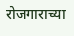रोजगाराच्या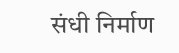संधी निर्माण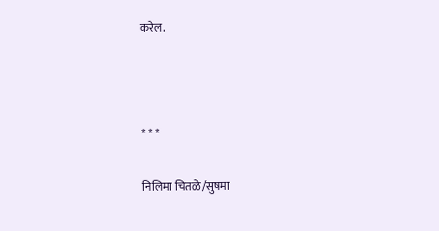करेल.



* * *

निलिमा चितळे/सुषमा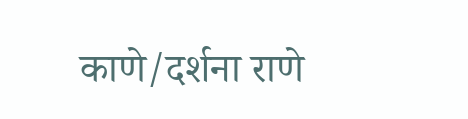काणे/दर्शना राणे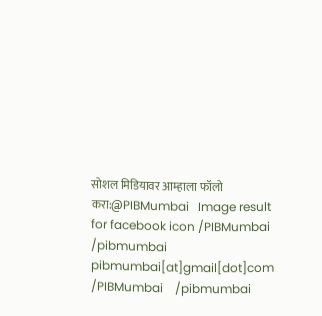सोशल मिडियावर आम्हाला फॉलो करा:@PIBMumbai   Image result for facebook icon /PIBMumbai    /pibmumbai  pibmumbai[at]gmail[dot]com  /PIBMumbai    /pibmumbai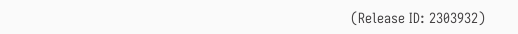(Release ID: 2303932)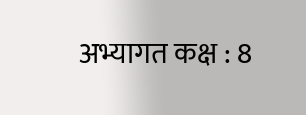अभ्यागत कक्ष : 8